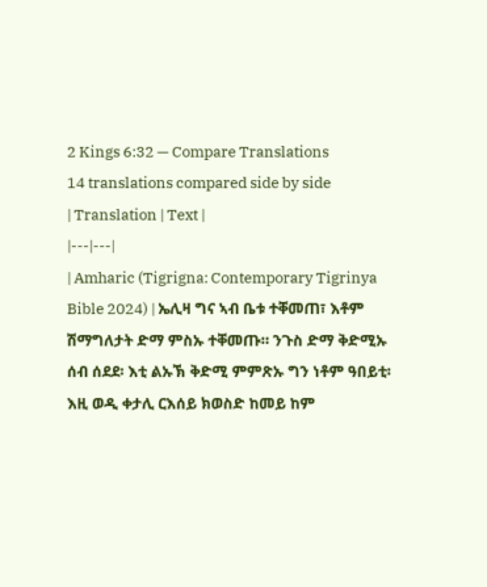2 Kings 6:32 — Compare Translations
14 translations compared side by side
| Translation | Text |
|---|---|
| Amharic (Tigrigna: Contemporary Tigrinya Bible 2024) | ኤሊዛ ግና ኣብ ቤቱ ተቐመጠ፣ እቶም ሽማግለታት ድማ ምስኡ ተቐመጡ። ንጉስ ድማ ቅድሚኡ ሰብ ሰደደ፡ እቲ ልኡኽ ቅድሚ ምምጽኡ ግን ነቶም ዓበይቲ፡ እዚ ወዲ ቀታሊ ርእሰይ ክወስድ ከመይ ከም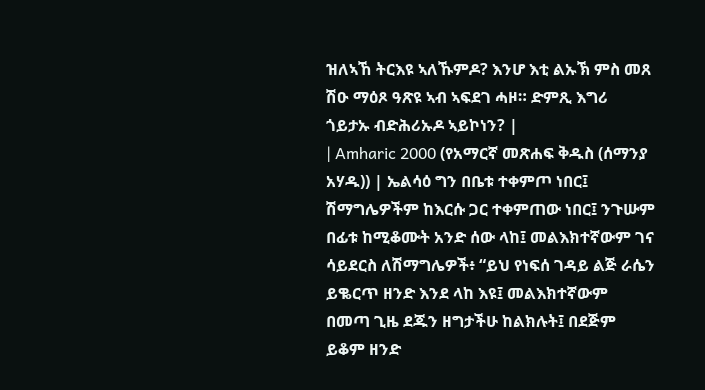ዝለኣኸ ትርእዩ ኣለኹምዶ? እንሆ እቲ ልኡኽ ምስ መጸ ሽዑ ማዕጾ ዓጽዩ ኣብ ኣፍደገ ሓዞ። ድምጺ እግሪ ጎይታኡ ብድሕሪኡዶ ኣይኮነን? |
| Amharic 2000 (የአማርኛ መጽሐፍ ቅዱስ (ሰማንያ አሃዱ)) | ኤልሳዕ ግን በቤቱ ተቀምጦ ነበር፤ ሽማግሌዎችም ከእርሱ ጋር ተቀምጠው ነበር፤ ንጉሡም በፊቱ ከሚቆሙት አንድ ሰው ላከ፤ መልእክተኛውም ገና ሳይደርስ ለሽማግሌዎች፥ “ይህ የነፍሰ ገዳይ ልጅ ራሴን ይቈርጥ ዘንድ እንደ ላከ እዩ፤ መልእክተኛውም በመጣ ጊዜ ደጁን ዘግታችሁ ከልክሉት፤ በደጅም ይቆም ዘንድ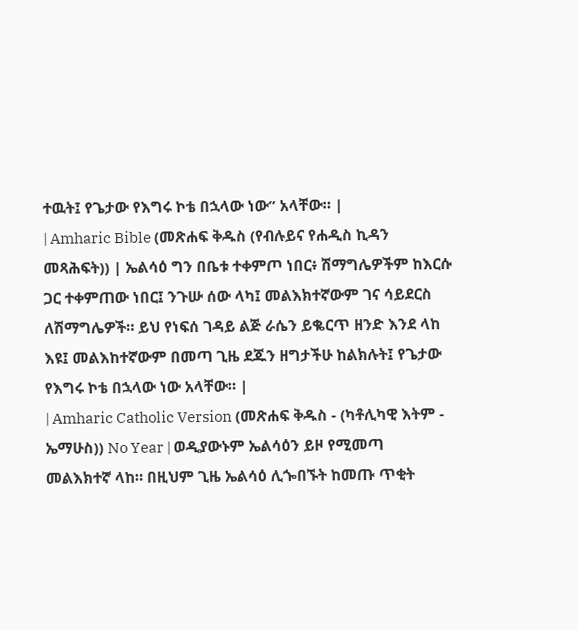ተዉት፤ የጌታው የእግሩ ኮቴ በኋላው ነው” አላቸው። |
| Amharic Bible (መጽሐፍ ቅዱስ (የብሉይና የሐዲስ ኪዳን መጻሕፍት)) | ኤልሳዕ ግን በቤቱ ተቀምጦ ነበር፥ ሽማግሌዎችም ከእርሱ ጋር ተቀምጠው ነበር፤ ንጉሡ ሰው ላካ፤ መልእክተኛውም ገና ሳይደርስ ለሽማግሌዎች። ይህ የነፍሰ ገዳይ ልጅ ራሴን ይቈርጥ ዘንድ እንደ ላከ እዩ፤ መልእከተኛውም በመጣ ጊዜ ደጁን ዘግታችሁ ከልክሉት፤ የጌታው የእግሩ ኮቴ በኋላው ነው አላቸው። |
| Amharic Catholic Version (መጽሐፍ ቅዱስ - (ካቶሊካዊ እትም - ኤማሁስ)) No Year | ወዲያውኑም ኤልሳዕን ይዞ የሚመጣ መልእክተኛ ላከ። በዚህም ጊዜ ኤልሳዕ ሊጐበኙት ከመጡ ጥቂት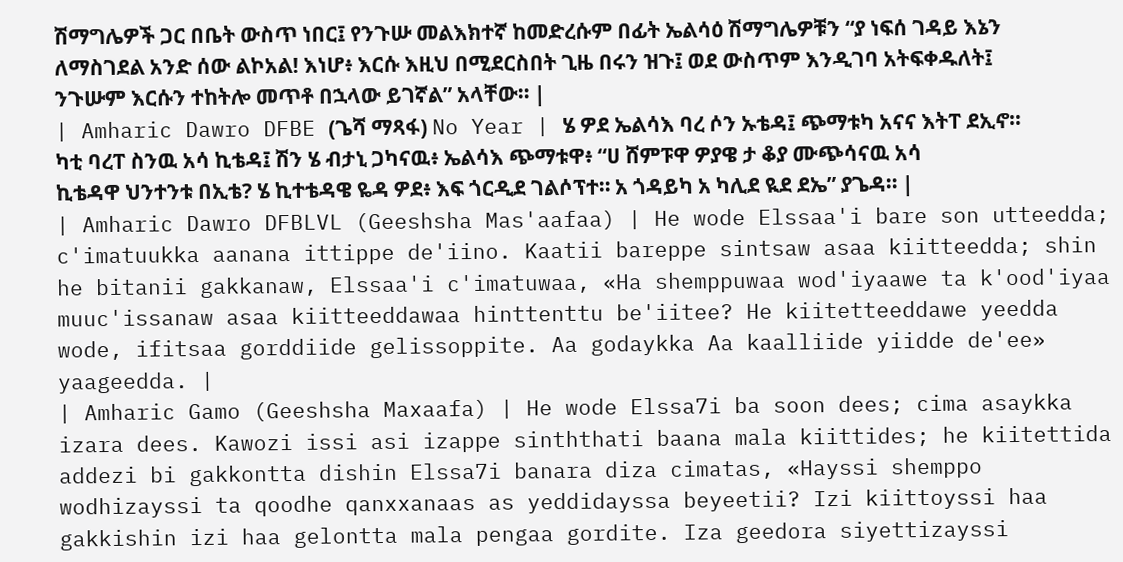ሽማግሌዎች ጋር በቤት ውስጥ ነበር፤ የንጉሡ መልእክተኛ ከመድረሱም በፊት ኤልሳዕ ሽማግሌዎቹን “ያ ነፍሰ ገዳይ እኔን ለማስገደል አንድ ሰው ልኮአል! እነሆ፥ እርሱ እዚህ በሚደርስበት ጊዜ በሩን ዝጉ፤ ወደ ውስጥም እንዲገባ አትፍቀዱለት፤ ንጉሡም እርሱን ተከትሎ መጥቶ በኋላው ይገኛል” አላቸው። |
| Amharic Dawro DFBE (ጌሻ ማጻፋ) No Year | ሄ ዎደ ኤልሳእ ባረ ሶን ኡቴዳ፤ ጭማቱካ አናና እትፐ ደኢኖ። ካቲ ባረፐ ስንዉ አሳ ኪቴዳ፤ ሽን ሄ ብታኒ ጋካናዉ፥ ኤልሳእ ጭማቱዋ፥ “ሀ ሸምፑዋ ዎያዌ ታ ቆያ ሙጭሳናዉ አሳ ኪቴዳዋ ህንተንቱ በኢቴ? ሄ ኪተቴዳዌ ዬዳ ዎደ፥ እፍ ጎርዲደ ገልሶፕተ። አ ጎዳይካ አ ካሊደ ዪደ ደኤ” ያጌዳ። |
| Amharic Dawro DFBLVL (Geeshsha Mas'aafaa) | He wode Elssaa'i bare son utteedda; c'imatuukka aanana ittippe de'iino. Kaatii bareppe sintsaw asaa kiitteedda; shin he bitanii gakkanaw, Elssaa'i c'imatuwaa, «Ha shemppuwaa wod'iyaawe ta k'ood'iyaa muuc'issanaw asaa kiitteeddawaa hinttenttu be'iitee? He kiitetteeddawe yeedda wode, ifitsaa gorddiide gelissoppite. Aa godaykka Aa kaalliide yiidde de'ee» yaageedda. |
| Amharic Gamo (Geeshsha Maxaafa) | He wode Elssa7i ba soon dees; cima asaykka izara dees. Kawozi issi asi izappe sinththati baana mala kiittides; he kiitettida addezi bi gakkontta dishin Elssa7i banara diza cimatas, «Hayssi shemppo wodhizayssi ta qoodhe qanxxanaas as yeddidayssa beyeetii? Izi kiittoyssi haa gakkishin izi haa gelontta mala pengaa gordite. Iza geedora siyettizayssi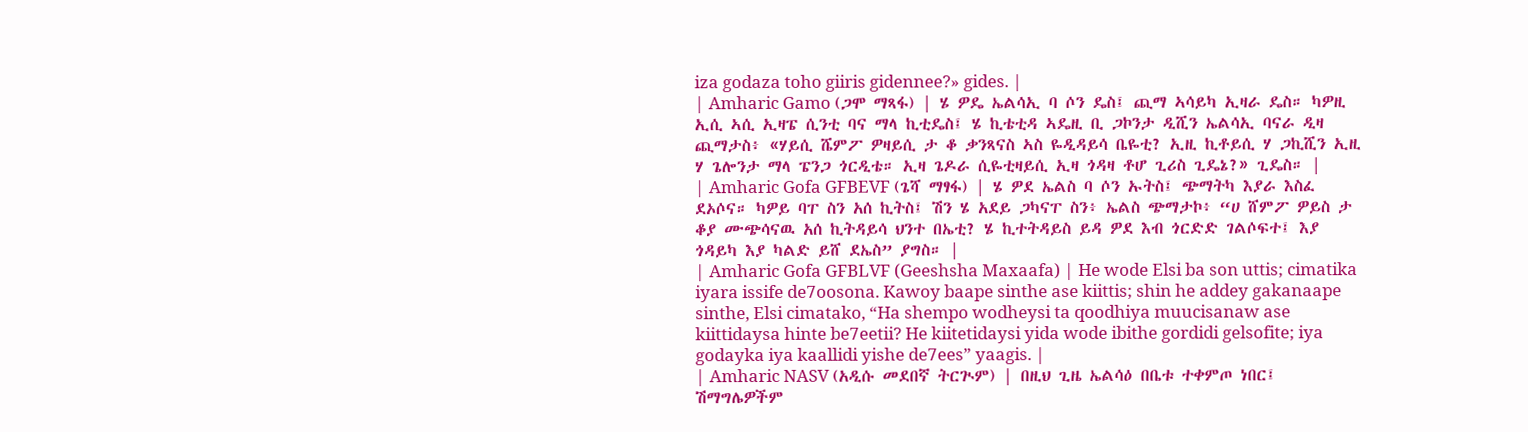iza godaza toho giiris gidennee?» gides. |
| Amharic Gamo (ጋሞ ማጻፋ) | ሄ ዎዴ ኤልሳኢ ባ ሶን ዴስ፤ ጪማ ኣሳይካ ኢዛራ ዴስ። ካዎዚ ኢሲ ኣሲ ኢዛፔ ሲንቲ ባና ማላ ኪቲዴስ፤ ሄ ኪቴቲዳ ኣዴዚ ቢ ጋኮንታ ዲሺን ኤልሳኢ ባናራ ዲዛ ጪማታስ፥ «ሃይሲ ሼምፖ ዎዛይሲ ታ ቆ ቃንጻናስ ኣስ ዬዲዳይሳ ቤዬቲ? ኢዚ ኪቶይሲ ሃ ጋኪሺን ኢዚ ሃ ጌሎንታ ማላ ፔንጋ ጎርዲቴ። ኢዛ ጌዶራ ሲዬቲዛይሲ ኢዛ ጎዳዛ ቶሆ ጊሪስ ጊዴኔ?» ጊዴስ። |
| Amharic Gofa GFBEVF (ጌሻ ማፃፋ) | ሄ ዎደ ኤልስ ባ ሶን ኡትስ፤ ጭማትካ እያራ እስፈ ደኦሶና። ካዎይ ባፐ ስን አሰ ኪትስ፤ ሽን ሄ አደይ ጋካናፐ ስን፥ ኤልስ ጭማታኮ፥ “ሀ ሸምፖ ዎይስ ታ ቆያ ሙጭሳናዉ አሰ ኪትዳይሳ ህንተ በኤቲ? ሄ ኪተትዳይስ ይዳ ዎደ እብ ጎርድድ ገልሶፍተ፤ እያ ጎዳይካ እያ ካልድ ይሸ ደኤስ” ያግስ። |
| Amharic Gofa GFBLVF (Geeshsha Maxaafa) | He wode Elsi ba son uttis; cimatika iyara issife de7oosona. Kawoy baape sinthe ase kiittis; shin he addey gakanaape sinthe, Elsi cimatako, “Ha shempo wodheysi ta qoodhiya muucisanaw ase kiittidaysa hinte be7eetii? He kiitetidaysi yida wode ibithe gordidi gelsofite; iya godayka iya kaallidi yishe de7ees” yaagis. |
| Amharic NASV (አዲሱ መደበኛ ትርጒም) | በዚህ ጊዜ ኤልሳዕ በቤቱ ተቀምጦ ነበር፤ ሽማግሌዎችም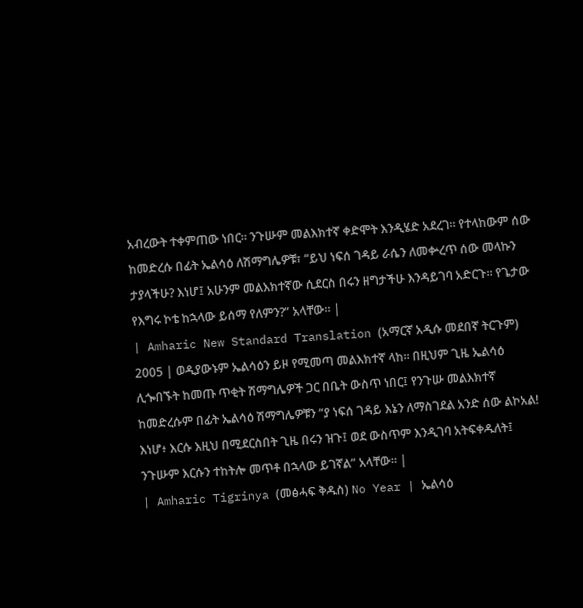አብረውት ተቀምጠው ነበር። ንጉሡም መልእክተኛ ቀድሞት እንዲሄድ አደረገ። የተላከውም ሰው ከመድረሱ በፊት ኤልሳዕ ለሽማግሌዎቹ፣ “ይህ ነፍሰ ገዳይ ራሴን ለመቍረጥ ሰው መላኩን ታያላችሁ? እነሆ፤ አሁንም መልእክተኛው ሲደርስ በሩን ዘግታችሁ እንዳይገባ አድርጉ። የጌታው የእግሩ ኮቴ ከኋላው ይሰማ የለምን?” አላቸው። |
| Amharic New Standard Translation (አማርኛ አዲሱ መደበኛ ትርጉም) 2005 | ወዲያውኑም ኤልሳዕን ይዞ የሚመጣ መልእክተኛ ላከ። በዚህም ጊዜ ኤልሳዕ ሊጐበኙት ከመጡ ጥቂት ሽማግሌዎች ጋር በቤት ውስጥ ነበር፤ የንጉሡ መልእክተኛ ከመድረሱም በፊት ኤልሳዕ ሽማግሌዎቹን “ያ ነፍሰ ገዳይ እኔን ለማስገደል አንድ ሰው ልኮአል! እነሆ፥ እርሱ እዚህ በሚደርስበት ጊዜ በሩን ዝጉ፤ ወደ ውስጥም እንዲገባ አትፍቀዱለት፤ ንጉሡም እርሱን ተከትሎ መጥቶ በኋላው ይገኛል” አላቸው። |
| Amharic Tigrinya (መፅሓፍ ቅዱስ) No Year | ኤልሳዕ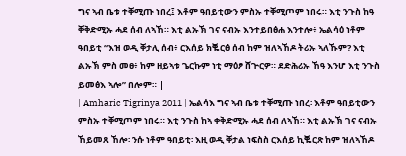ግና ኣብ ቤቱ ተቐሚጡ ነበረ፤ እቶም ዓበይቲውን ምስኡ ተቐሚጦም ነበሩ። እቲ ንጉስ ከዓ ቐቅድሚኡ ሓደ ሰብ ለኣኸ። እቲ ልኡኽ ገና ናብኡ እንተይበፅሐ እንተሎ፥ ኤልሳዕ ነቶም ዓበይቲ “እዝ ወዲ ቐታሊ ሰብ፥ ርእሰይ ክቘርፅ ሰብ ከም ዝለኣኸዶ ትሪኡ ኣለኹም? እቲ ልኡኽ ምስ መፀ፥ ከም ዘይኣቱ ጌርኩም ነቲ ማዕፆ ሸጕርዎ። ደድሕሪኡ ኸዓ እንሆ እቲ ንጉስ ይመፅእ ኣሎ” በሎም። |
| Amharic Tigrinya 2011 | ኤልሳእ ግና ኣብ ቤቱ ተቐሚጡ ነበረ፡ እቶም ዓበይቲውን ምስኡ ተቐሚጦም ነበሩ። እቲ ንጉስ ከኣ ቀቅድሚኡ ሓደ ሰብ ለኣኸ። እቲ ልኡኽ ገና ናብኡ ኸይመጸ ኸሎ፡ ንሱ ነቶም ዓበይቲ፡ እዚ ወዲ ቐታል ነፍስስ ርእሰይ ኪቘርጽ ከም ዝለኣኸዶ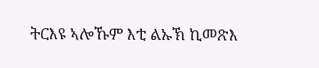ትርእዩ ኣሎኹም እቲ ልኡኽ ኪመጽእ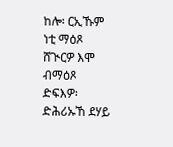ከሎ፡ ርኢኹም ነቲ ማዕጾ ሸጒርዎ እሞ ብማዕጾ ድፍእዎ፡ ድሕሪኡኸ ደሃይ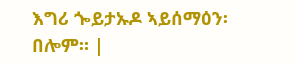እግሪ ጐይታኡዶ ኣይሰማዕን፡ በሎም። |